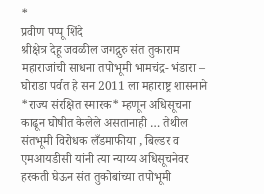*
प्रवीण पप्पू शिंदे
श्रीक्षेत्र देहू जवळील जगद्गुरु संत तुकाराम महाराजांची साधना तपोभूमी भामचंद्र- भंडारा – घोराडा पर्वत हे सन 2011 ला महाराष्ट्र शासनाने *राज्य संरक्षित स्मारक* म्हणून अधिसूचना काढून घोषीत केलेले असतानाही … तेथील संतभूमी विरोधक लँडमाफीया , बिल्डर व एमआयडीसी यांनी त्या न्याय्य अधिसूचनेवर हरकती घेऊन संत तुकोबांच्या तपोभूमी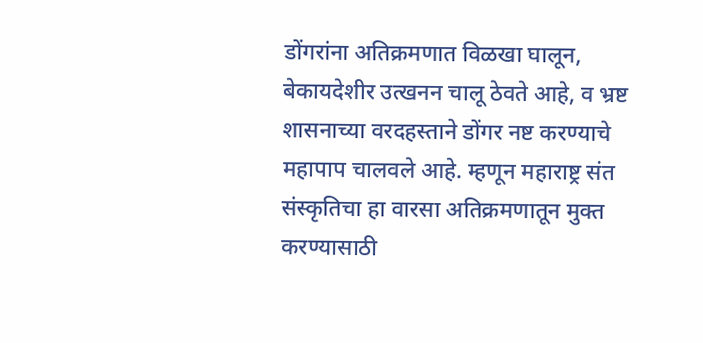डोंगरांना अतिक्रमणात विळखा घालून, बेकायदेशीर उत्खनन चालू ठेवते आहे, व भ्रष्ट शासनाच्या वरदहस्ताने डोंगर नष्ट करण्याचे महापाप चालवले आहे. म्हणून महाराष्ट्र संत संस्कृतिचा हा वारसा अतिक्रमणातून मुक्त करण्यासाठी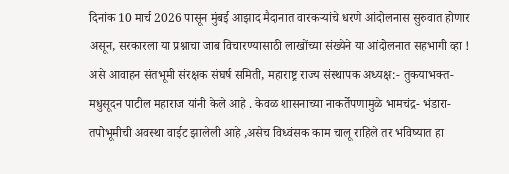दिनांक 10 मार्च 2026 पासून मुंबई आझाद मैदानात वारकऱ्यांचे धरणे आंदोलनास सुरुवात होणार असून, सरकारला या प्रश्नाचा जाब विचारण्यासाठी लाखोंच्या संख्येने या आंदोलनात सहभागी व्हा ! असे आवाहन संतभूमी संरक्षक संघर्ष समिती, महाराष्ट्र राज्य संस्थापक अध्यक्ष:- तुकयाभक्त- मधुसूदन पाटील महाराज यांनी केले आहे . केवळ शासनाच्या नाकर्तेपणामुळे भामचंद्र- भंडारा- तपोभूमीची अवस्था वाईट झालेली आहे ,असेच विध्वंसक काम चालू राहिले तर भविष्यात हा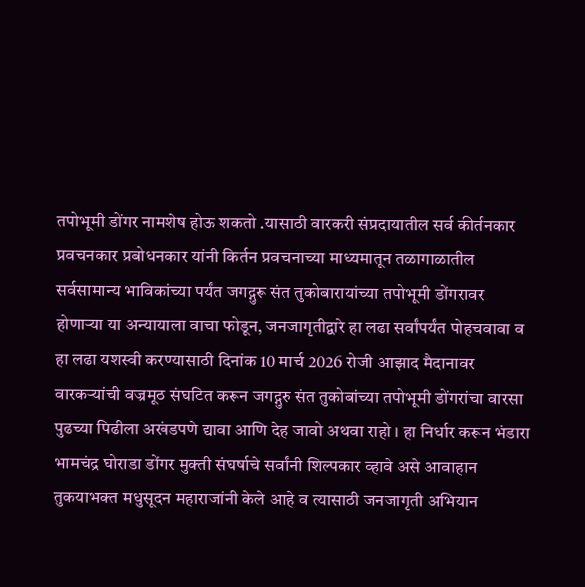तपोभूमी डोंगर नामशेष होऊ शकतो .यासाठी वारकरी संप्रदायातील सर्व कीर्तनकार प्रवचनकार प्रबोधनकार यांनी किर्तन प्रवचनाच्या माध्यमातून तळागाळातील सर्वसामान्य भाविकांच्या पर्यंत जगद्गुरू संत तुकोबारायांच्या तपोभूमी डोंगरावर होणाऱ्या या अन्यायाला वाचा फोडून, जनजागृतीद्वारे हा लढा सर्वांपर्यंत पोहचवावा व हा लढा यशस्वी करण्यासाठी दिनांक 10 मार्च 2026 रोजी आझाद मैदानावर वारकऱ्यांची वज्रमूठ संघटित करून जगद्गुरु संत तुकोबांच्या तपोभूमी डोंगरांचा वारसा पुढच्या पिढीला अखंडपणे द्यावा आणि देह जावो अथवा राहो । हा निर्धार करून भंडारा भामचंद्र घोराडा डोंगर मुक्ती संघर्षाचे सर्वांनी शिल्पकार व्हावे असे आवाहान तुकयाभक्त मधुसूदन महाराजांनी केले आहे व त्यासाठी जनजागृती अभियान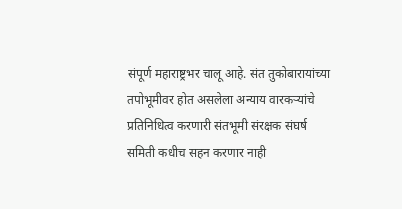संपूर्ण महाराष्ट्रभर चालू आहे. संत तुकोबारायांच्या तपोभूमीवर होत असलेला अन्याय वारकऱ्यांचे प्रतिनिधित्व करणारी संतभूमी संरक्षक संघर्ष समिती कधीच सहन करणार नाही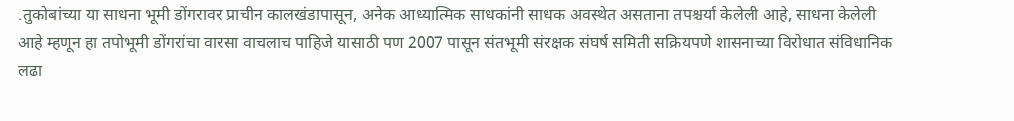.तुकोबांच्या या साधना भूमी डोंगरावर प्राचीन कालखंडापासून, अनेक आध्यात्मिक साधकांनी साधक अवस्थेत असताना तपश्चर्या केलेली आहे, साधना केलेली आहे म्हणून हा तपोभूमी डोंगरांचा वारसा वाचलाच पाहिजे यासाठी पण 2007 पासून संतभूमी संरक्षक संघर्ष समिती सक्रियपणे शासनाच्या विरोधात संविधानिक लढा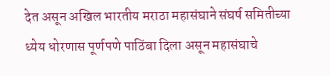देत असून अखिल भारतीय मराठा महासंघाने संघर्ष समितीच्या ध्येय धोरणास पूर्णपणे पाठिंबा दिला असून महासंघाचे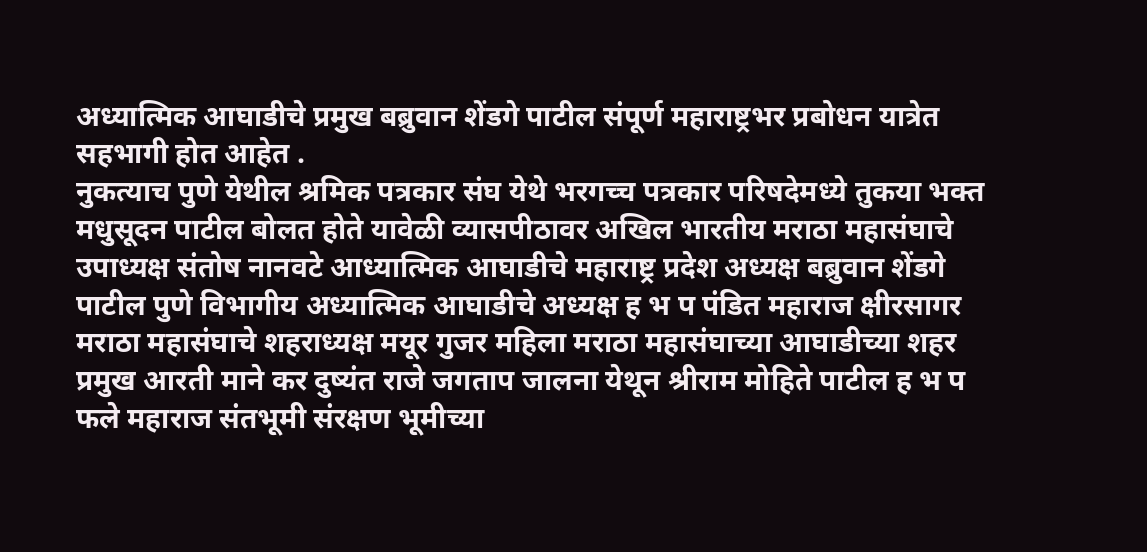अध्यात्मिक आघाडीचे प्रमुख बब्रुवान शेंडगे पाटील संपूर्ण महाराष्ट्रभर प्रबोधन यात्रेत सहभागी होत आहेत .
नुकत्याच पुणे येथील श्रमिक पत्रकार संघ येथे भरगच्च पत्रकार परिषदेमध्ये तुकया भक्त मधुसूदन पाटील बोलत होते यावेळी व्यासपीठावर अखिल भारतीय मराठा महासंघाचे उपाध्यक्ष संतोष नानवटे आध्यात्मिक आघाडीचे महाराष्ट्र प्रदेश अध्यक्ष बब्रुवान शेंडगे पाटील पुणे विभागीय अध्यात्मिक आघाडीचे अध्यक्ष ह भ प पंडित महाराज क्षीरसागर मराठा महासंघाचे शहराध्यक्ष मयूर गुजर महिला मराठा महासंघाच्या आघाडीच्या शहर प्रमुख आरती माने कर दुष्यंत राजे जगताप जालना येथून श्रीराम मोहिते पाटील ह भ प फले महाराज संतभूमी संरक्षण भूमीच्या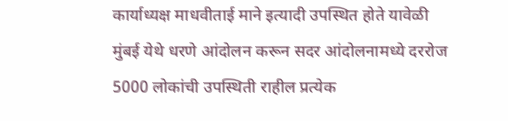कार्याध्यक्ष माधवीताई माने इत्यादी उपस्थित होते यावेळी मुंबई येथे धरणे आंदोलन करून सदर आंदोलनामध्ये दररोज 5000 लोकांची उपस्थिती राहील प्रत्येक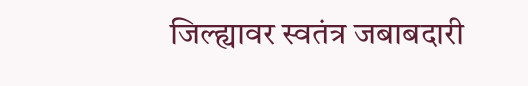जिल्ह्यावर स्वतंत्र जबाबदारी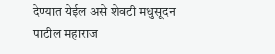देण्यात येईल असे शेवटी मधुसूदन पाटील महाराज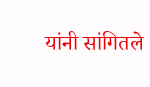यांनी सांगितले